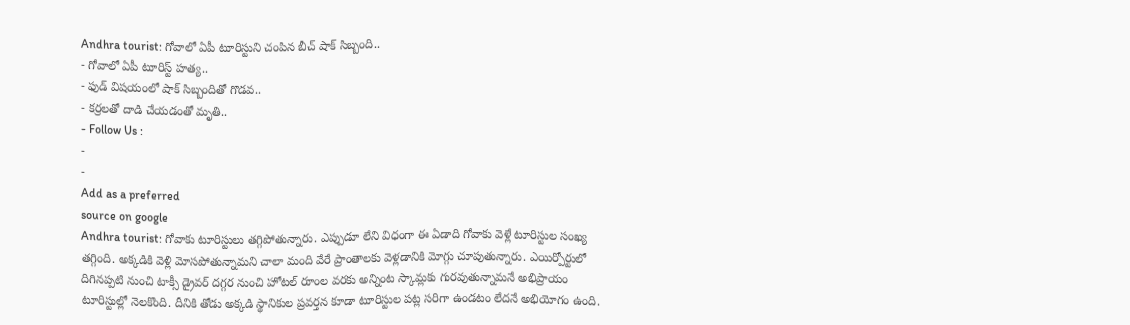Andhra tourist: గోవాలో ఏపీ టూరిస్టుని చంపిన బీచ్ షాక్ సిబ్బంది..
- గోవాలో ఏపీ టూరిస్ట్ హత్య..
- ఫుడ్ విషయంలో షాక్ సిబ్బందితో గొడవ..
- కర్రలతో దాడి చేయడంతో మృతి..
- Follow Us :
-
-
Add as a preferred
source on google
Andhra tourist: గోవాకు టూరిస్టులు తగ్గిపోతున్నారు. ఎప్పుడూ లేని విధంగా ఈ ఏడాది గోవాకు వెళ్లే టూరిస్టుల సంఖ్య తగ్గింది. అక్కడికి వెళ్లి మోసపోతున్నామని చాలా మంది వేరే ప్రాంతాలకు వెళ్లడానికి మోగ్గు చూపుతున్నారు. ఎయిర్పోర్టులో దిగినప్పటి నుంచి టాక్సీ డ్రైవర్ దగ్గర నుంచి హోటల్ రూంల వరకు అన్నింట స్కామ్లకు గురవుతున్నామనే అభిప్రాయం టూరిస్టుల్లో నెలకొంది. దీనికి తోడు అక్కడి స్థానికుల ప్రవర్తన కూడా టూరిస్టుల పట్ల సరిగా ఉండటం లేదనే అభియోగం ఉంది.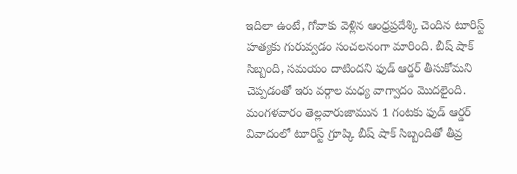ఇదిలా ఉంటే, గోవాకు వెళ్లిన ఆంధ్రప్రదేశ్కి చెందిన టూరిస్ట్ హత్యకు గురువ్వడం సంచలనంగా మారింది. బీష్ షాక్ సిబ్బంది, సమయం దాటిందని ఫుడ్ ఆర్డర్ తీసుకోమని చెప్పడంతో ఇరు వర్గాల మధ్య వాగ్వాదం మొదలైంది. మంగళవారం తెల్లవారుజామున 1 గంటకు ఫుడ్ ఆర్డర్ వివాదంలో టూరిస్ట్ గ్రూప్కి బీష్ షాక్ సిబ్బందితో తీవ్ర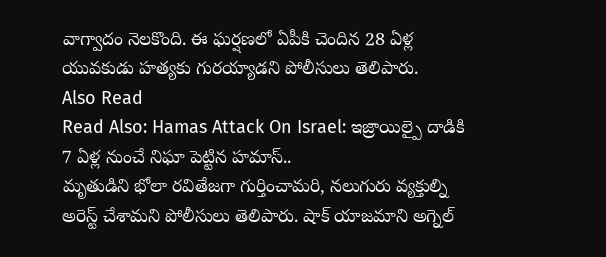వాగ్వాదం నెలకొంది. ఈ ఘర్షణలో ఏపీకి చెందిన 28 ఏళ్ల యువకుడు హత్యకు గురయ్యాడని పోలీసులు తెలిపారు.
Also Read
Read Also: Hamas Attack On Israel: ఇజ్రాయిల్పై దాడికి 7 ఏళ్ల నుంచే నిఘా పెట్టిన హమాస్..
మృతుడిని భోలా రవితేజగా గుర్తించామరి, నలుగురు వ్యక్తుల్ని అరెస్ట్ చేశామని పోలీసులు తెలిపారు. షాక్ యాజమాని అగ్నెల్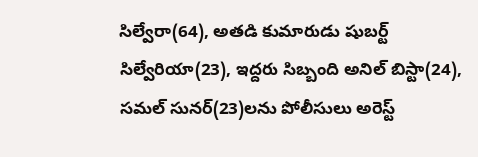సిల్వేరా(64), అతడి కుమారుడు షుబర్ట్ సిల్వేరియా(23), ఇద్దరు సిబ్బంది అనిల్ బిస్టా(24), సమల్ సునర్(23)లను పోలీసులు అరెస్ట్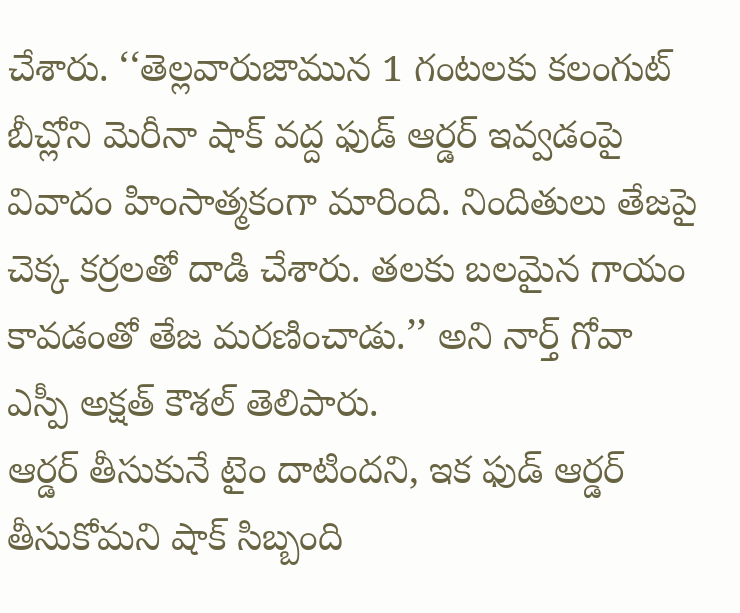చేశారు. ‘‘తెల్లవారుజామున 1 గంటలకు కలంగుట్ బీచ్లోని మెరీనా షాక్ వద్ద ఫుడ్ ఆర్డర్ ఇవ్వడంపై వివాదం హింసాత్మకంగా మారింది. నిందితులు తేజపై చెక్క కర్రలతో దాడి చేశారు. తలకు బలమైన గాయం కావడంతో తేజ మరణించాడు.’’ అని నార్త్ గోవా ఎస్పీ అక్షత్ కౌశల్ తెలిపారు.
ఆర్డర్ తీసుకునే టైం దాటిందని, ఇక ఫుడ్ ఆర్డర్ తీసుకోమని షాక్ సిబ్బంది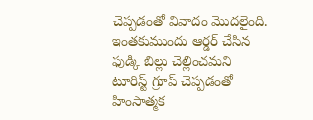చెప్పడంతో వివాదం మొదలైంది. ఇంతకుముందు ఆర్డర్ చేసిన ఫుడ్కి బిల్లు చెల్లించమని టూరిస్ట్ గ్రూప్ చెప్పడంతో హింసాత్మక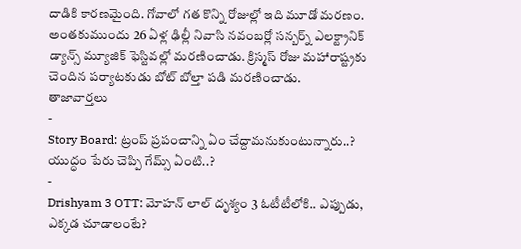దాడికి కారణమైంది. గోవాలో గత కొన్ని రోజుల్లో ఇది మూడో మరణం. అంతకుముందు 26 ఏళ్ల ఢిల్లీ నివాసి నవంబర్లో సన్బర్న్ ఎలక్ట్రానిక్ డ్యాన్స్ మ్యూజిక్ ఫెస్టివల్లో మరణించాడు. క్రిస్మస్ రోజు మహారాష్ట్రకు చెందిన పర్యాటకుడు బోట్ బోల్తా పడి మరణించాడు.
తాజావార్తలు
-
Story Board: ట్రంప్ ప్రపంచాన్ని ఏం చేద్దామనుకుంటున్నారు..? యుద్ధం పేరు చెప్పి గేమ్స్ ఏంటి..?
-
Drishyam 3 OTT: మోహన్ లాల్ దృశ్యం 3 ఓటీటీలోకి.. ఎప్పుడు, ఎక్కడ చూడాలంటే?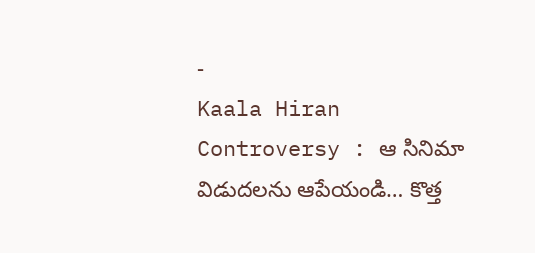-
Kaala Hiran Controversy : ఆ సినిమా విడుదలను ఆపేయండి… కొత్త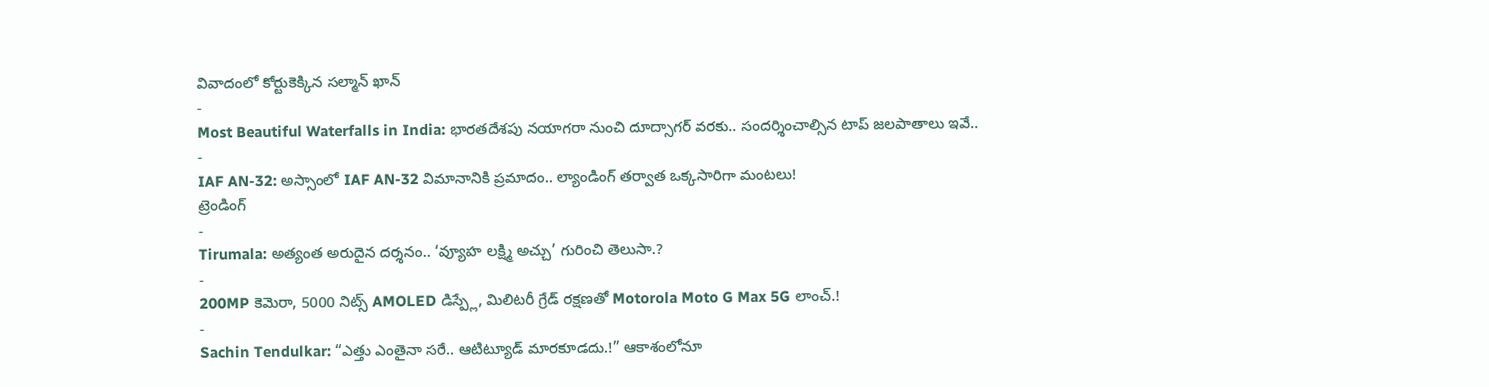వివాదంలో కోర్టుకెక్కిన సల్మాన్ ఖాన్
-
Most Beautiful Waterfalls in India: భారతదేశపు నయాగరా నుంచి దూద్సాగర్ వరకు.. సందర్శించాల్సిన టాప్ జలపాతాలు ఇవే..
-
IAF AN-32: అస్సాంలో IAF AN-32 విమానానికి ప్రమాదం.. ల్యాండింగ్ తర్వాత ఒక్కసారిగా మంటలు!
ట్రెండింగ్
-
Tirumala: అత్యంత అరుదైన దర్శనం.. ‘వ్యూహ లక్ష్మి అచ్చు’ గురించి తెలుసా.?
-
200MP కెమెరా, 5000 నిట్స్ AMOLED డిస్ప్లే, మిలిటరీ గ్రేడ్ రక్షణతో Motorola Moto G Max 5G లాంచ్.!
-
Sachin Tendulkar: “ఎత్తు ఎంతైనా సరే.. ఆటిట్యూడ్ మారకూడదు.!” ఆకాశంలోనూ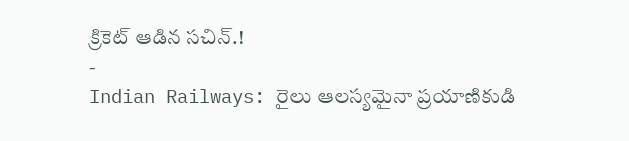క్రికెట్ ఆడిన సచిన్.!
-
Indian Railways: రైలు ఆలస్యమైనా ప్రయాణికుడి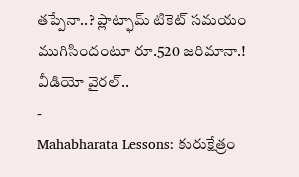తప్పేనా..? ప్లాట్ఫామ్ టికెట్ సమయం ముగిసిందంటూ రూ.520 జరిమానా.! వీడియో వైరల్..
-
Mahabharata Lessons: కురుక్షేత్రం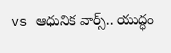vs ఆధునిక వార్స్.. యుద్ధం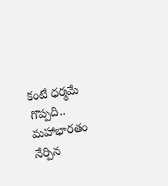కంటే ధర్మమే గొప్పది.. మహాభారతం నేర్పిన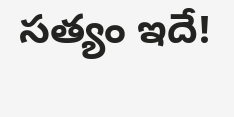సత్యం ఇదే!